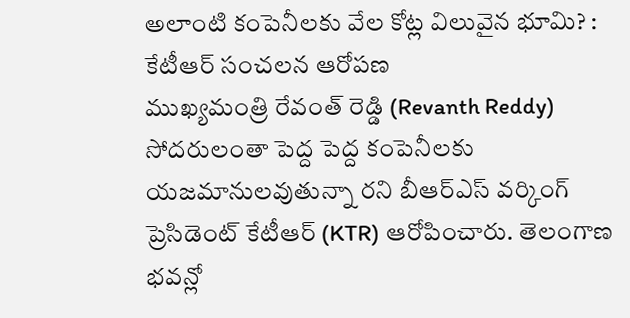అలాంటి కంపెనీలకు వేల కోట్ల విలువైన భూమి? : కేటీఆర్ సంచలన ఆరోపణ
ముఖ్యమంత్రి రేవంత్ రెడ్డి (Revanth Reddy) సోదరులంతా పెద్ద పెద్ద కంపెనీలకు యజమానులవుతున్నా రని బీఆర్ఎస్ వర్కింగ్ ప్రెసిడెంట్ కేటీఆర్ (KTR) ఆరోపించారు. తెలంగాణ భవన్లో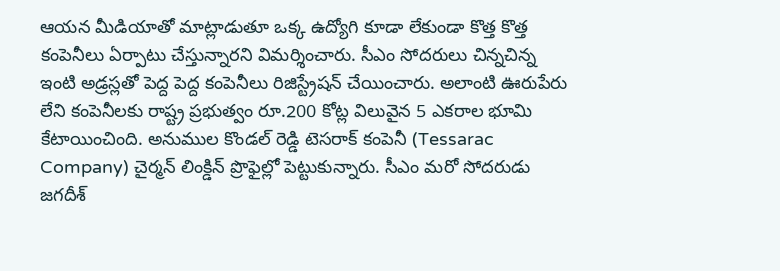ఆయన మీడియాతో మాట్లాడుతూ ఒక్క ఉద్యోగి కూడా లేకుండా కొత్త కొత్త కంపెనీలు ఏర్పాటు చేస్తున్నారని విమర్శించారు. సీఎం సోదరులు చిన్నచిన్న ఇంటి అడ్రస్లతో పెద్ద పెద్ద కంపెనీలు రిజిస్ట్రేషన్ చేయించారు. అలాంటి ఊరుపేరు లేని కంపెనీలకు రాష్ట్ర ప్రభుత్వం రూ.200 కోట్ల విలువైన 5 ఎకరాల భూమి కేటాయించింది. అనుముల కొండల్ రెడ్డి టెసరాక్ కంపెనీ (Tessarac Company) చైర్మన్ లింక్డిన్ ప్రొఫైల్లో పెట్టుకున్నారు. సీఎం మరో సోదరుడు జగదీశ్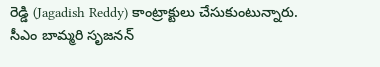రెడ్డి (Jagadish Reddy) కాంట్రాక్టులు చేసుకుంటున్నారు. సీఎం బామ్మరి సృజనన్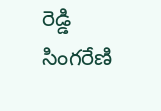రెడ్డి సింగరేణి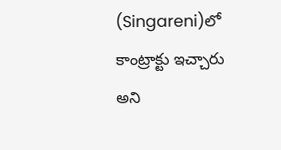(Singareni)లో కాంట్రాక్టు ఇచ్చారు అని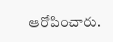ఆరోపించారు.